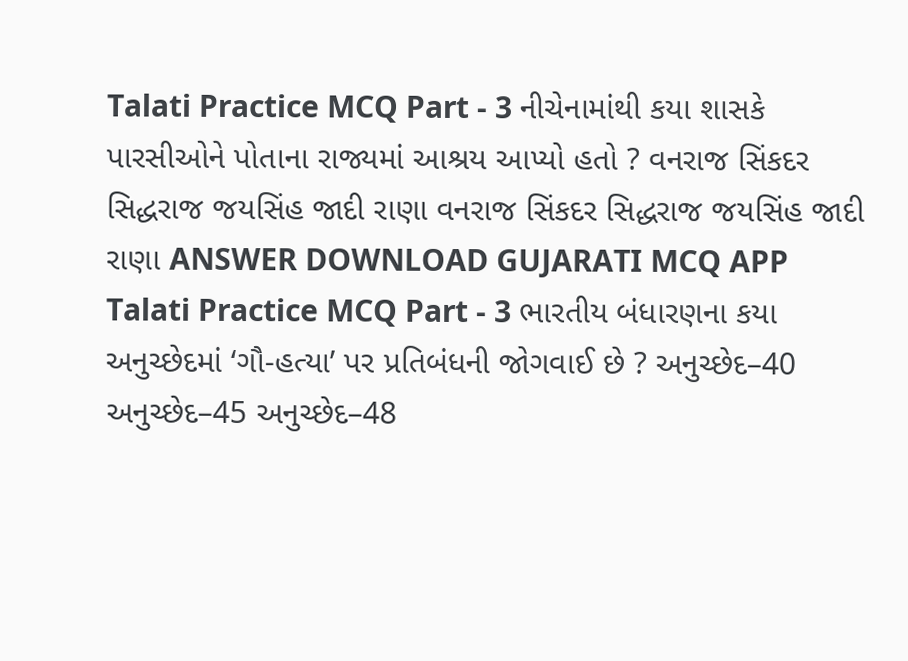Talati Practice MCQ Part - 3 નીચેનામાંથી કયા શાસકે પારસીઓને પોતાના રાજ્યમાં આશ્રય આપ્યો હતો ? વનરાજ સિંકદર સિદ્ધરાજ જયસિંહ જાદી રાણા વનરાજ સિંકદર સિદ્ધરાજ જયસિંહ જાદી રાણા ANSWER DOWNLOAD GUJARATI MCQ APP
Talati Practice MCQ Part - 3 ભારતીય બંધારણના કયા અનુચ્છેદમાં ‘ગૌ-હત્યા’ પર પ્રતિબંધની જોગવાઈ છે ? અનુચ્છેદ–40 અનુચ્છેદ–45 અનુચ્છેદ–48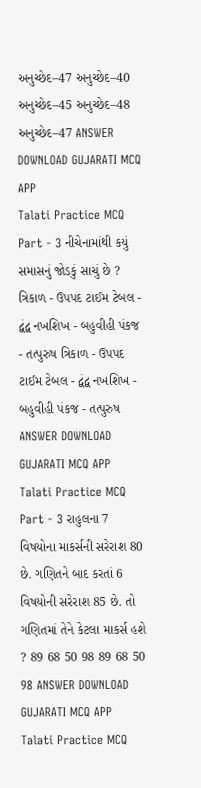અનુચ્છેદ–47 અનુચ્છેદ–40 અનુચ્છેદ–45 અનુચ્છેદ–48 અનુચ્છેદ–47 ANSWER DOWNLOAD GUJARATI MCQ APP
Talati Practice MCQ Part - 3 નીચેનામાંથી કયું સમાસનું જોડકું સાચું છે ? ત્રિકાળ - ઉપપદ ટાઈમ ટેબલ - દ્વંદ્વ નખશિખ - બહુવીહી પંકજ - તત્પુરુષ ત્રિકાળ - ઉપપદ ટાઈમ ટેબલ - દ્વંદ્વ નખશિખ - બહુવીહી પંકજ - તત્પુરુષ ANSWER DOWNLOAD GUJARATI MCQ APP
Talati Practice MCQ Part - 3 રાહુલના 7 વિષયોના માકર્સની સરેરાશ 80 છે. ગણિતને બાદ કરતાં 6 વિષયોની સરેરાશ 85 છે. તો ગણિતમાં તેને કેટલા માકર્સ હશે ? 89 68 50 98 89 68 50 98 ANSWER DOWNLOAD GUJARATI MCQ APP
Talati Practice MCQ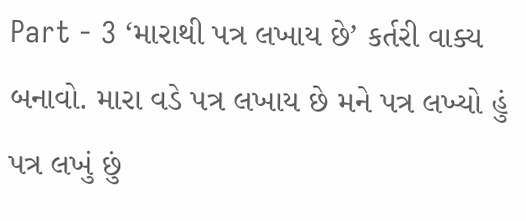Part - 3 ‘મારાથી પત્ર લખાય છે’ કર્તરી વાક્ય બનાવો. મારા વડે પત્ર લખાય છે મને પત્ર લખ્યો હું પત્ર લખું છું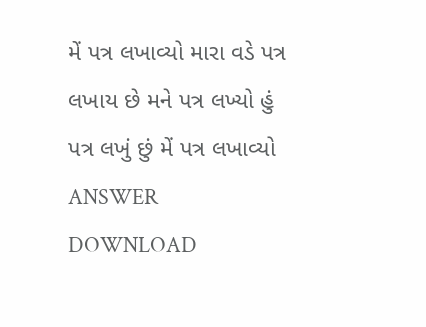મેં પત્ર લખાવ્યો મારા વડે પત્ર લખાય છે મને પત્ર લખ્યો હું પત્ર લખું છું મેં પત્ર લખાવ્યો ANSWER DOWNLOAD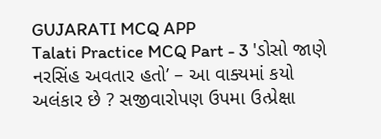GUJARATI MCQ APP
Talati Practice MCQ Part - 3 'ડોસો જાણે નરસિંહ અવતાર હતો’ – આ વાક્યમાં કયો અલંકાર છે ? સજીવારોપણ ઉપમા ઉત્પ્રેક્ષા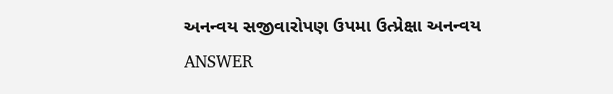અનન્વય સજીવારોપણ ઉપમા ઉત્પ્રેક્ષા અનન્વય ANSWER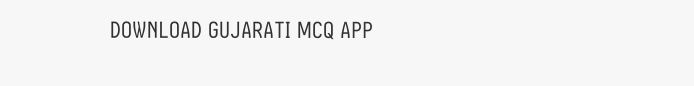DOWNLOAD GUJARATI MCQ APP